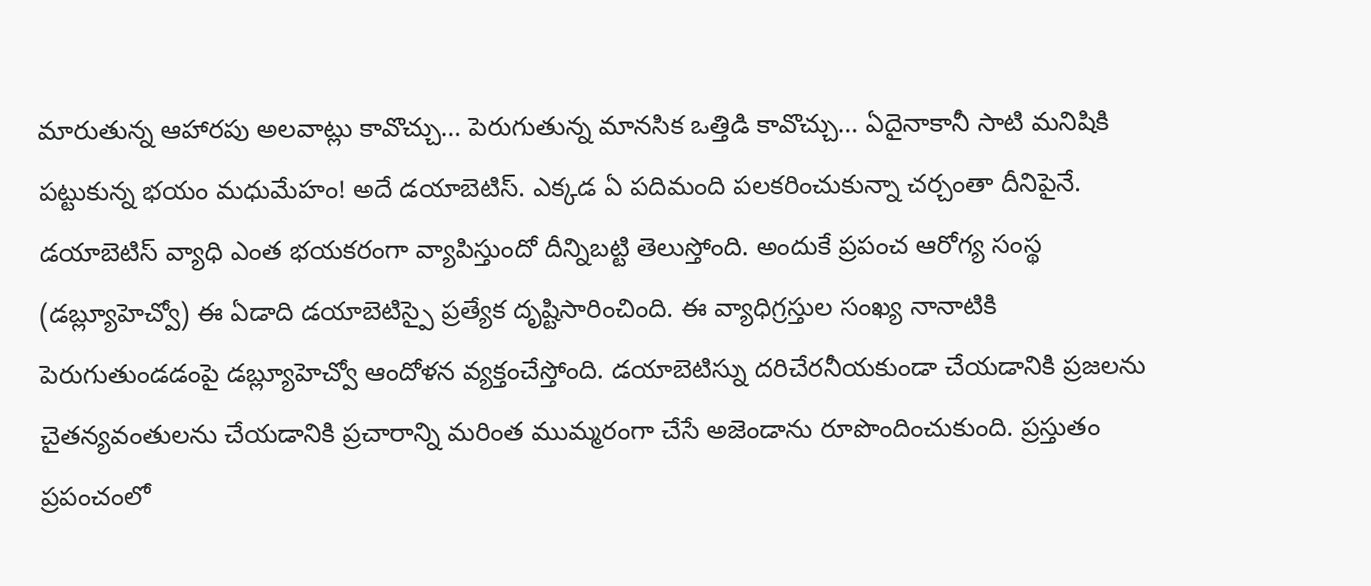మారుతున్న ఆహారపు అలవాట్లు కావొచ్చు… పెరుగుతున్న మానసిక ఒత్తిడి కావొచ్చు… ఏదైనాకానీ సాటి మనిషికి పట్టుకున్న భయం మధుమేహం! అదే డయాబెటిస్. ఎక్కడ ఏ పదిమంది పలకరించుకున్నా చర్చంతా దీనిపైనే. డయాబెటిస్ వ్యాధి ఎంత భయకరంగా వ్యాపిస్తుందో దీన్నిబట్టి తెలుస్తోంది. అందుకే ప్రపంచ ఆరోగ్య సంస్థ (డబ్ల్యూహెచ్వో) ఈ ఏడాది డయాబెటిస్పై ప్రత్యేక దృష్టిసారించింది. ఈ వ్యాధిగ్రస్తుల సంఖ్య నానాటికి పెరుగుతుండడంపై డబ్ల్యూహెచ్వో ఆందోళన వ్యక్తంచేస్తోంది. డయాబెటిస్ను దరిచేరనీయకుండా చేయడానికి ప్రజలను చైతన్యవంతులను చేయడానికి ప్రచారాన్ని మరింత ముమ్మరంగా చేసే అజెండాను రూపొందించుకుంది. ప్రస్తుతం ప్రపంచంలో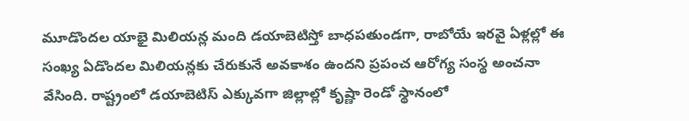మూడొందల యాభై మిలియన్ల మంది డయాబెటిస్తో బాధపతుండగా, రాబోయే ఇరవై ఏళ్లల్లో ఈ సంఖ్య ఏడొందల మిలియన్లకు చేరుకునే అవకాశం ఉందని ప్రపంచ ఆరోగ్య సంస్థ అంచనా వేసింది. రాష్ట్రంలో డయాబెటిస్ ఎక్కువగా జిల్లాల్లో కృష్ణా రెండో స్థానంలో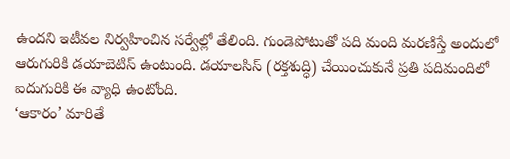ఉందని ఇటీవల నిర్వహించిన సర్వేల్లో తేలింది. గుండెపోటుతో పది మంది మరణిస్తే అందులో ఆరుగురికి డయాబెటిస్ ఉంటుంది. డయాలసిస్ (రక్తశుద్ధి) చేయించుకునే ప్రతి పదిమందిలో ఐదుగురికి ఈ వ్యాధి ఉంటోంది.
‘ఆకారం’ మారితే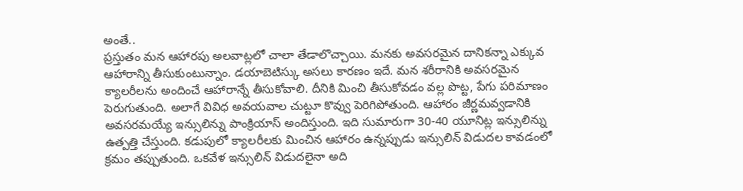అంతే..
ప్రస్తుతం మన ఆహారపు అలవాట్లలో చాలా తేడాలొచ్చాయి. మనకు అవసరమైన దానికన్నా ఎక్కువ ఆహారాన్ని తీసుకుంటున్నాం. డయాబెటిస్కు అసలు కారణం ఇదే. మన శరీరానికి అవసరమైన క్యాలరీలను అందించే ఆహారాన్నే తీసుకోవాలి. దీనికి మించి తీసుకోవడం వల్ల పొట్ట, పేగు పరిమాణం పెరుగుతుంది. అలాగే వివిధ అవయవాల చుట్టూ కొవ్వు పెరిగిపోతుంది. ఆహారం జీర్ణమవ్వడానికి అవసరమయ్యే ఇన్సులిన్ను పాంక్రియాస్ అందిస్తుంది. ఇది సుమారుగా 30-40 యూనిట్ల ఇన్సులిన్ను ఉత్పత్తి చేస్తుంది. కడుపులో క్యాలరీలకు మించిన ఆహారం ఉన్నప్పుడు ఇన్సులిన్ విడుదల కావడంలో క్రమం తప్పుతుంది. ఒకవేళ ఇన్సులిన్ విడుదలైనా అది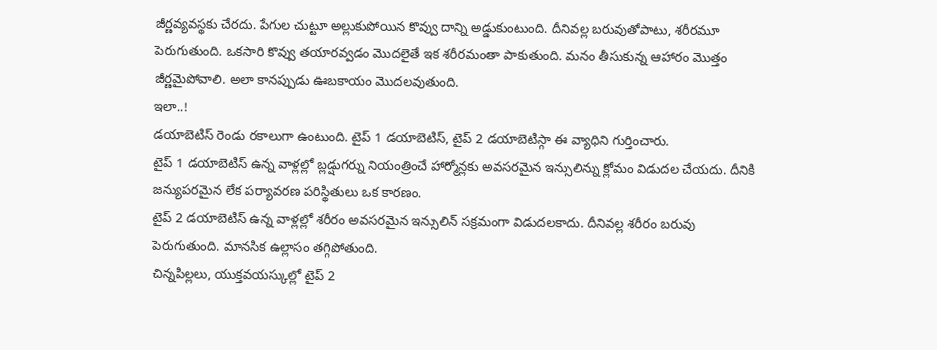జీర్ణవ్యవస్థకు చేరదు. పేగుల చుట్టూ అల్లుకుపోయిన కొవ్వు దాన్ని అడ్డుకుంటుంది. దీనివల్ల బరువుతోపాటు, శరీరమూ పెరుగుతుంది. ఒకసారి కొవ్వు తయారవ్వడం మొదలైతే ఇక శరీరమంతా పాకుతుంది. మనం తీసుకున్న ఆహారం మొత్తం జీర్ణమైపోవాలి. అలా కానప్పుడు ఊబకాయం మొదలవుతుంది.
ఇలా..!
డయాబెటిస్ రెండు రకాలుగా ఉంటుంది. టైప్ 1 డయాబెటిస్, టైప్ 2 డయాబెటిస్గా ఈ వ్యాధిని గుర్తించారు.
టైప్ 1 డయాబెటిస్ ఉన్న వాళ్లల్లో బ్లడ్షుగర్ను నియంత్రించే హార్మోన్లకు అవసరమైన ఇన్సులిన్ను క్లోమం విడుదల చేయదు. దీనికి జన్యుపరమైన లేక పర్యావరణ పరిస్థితులు ఒక కారణం.
టైప్ 2 డయాబెటిస్ ఉన్న వాళ్లల్లో శరీరం అవసరమైన ఇన్సులిన్ సక్రమంగా విడుదలకాదు. దీనివల్ల శరీరం బరువు పెరుగుతుంది. మానసిక ఉల్లాసం తగ్గిపోతుంది.
చిన్నపిల్లలు, యుక్తవయస్కుల్లో టైప్ 2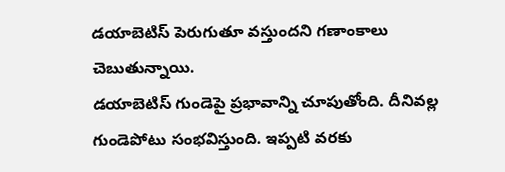డయాబెటిస్ పెరుగుతూ వస్తుందని గణాంకాలు చెబుతున్నాయి.
డయాబెటిస్ గుండెపై ప్రభావాన్ని చూపుతోంది. దీనివల్ల గుండెపోటు సంభవిస్తుంది. ఇప్పటి వరకు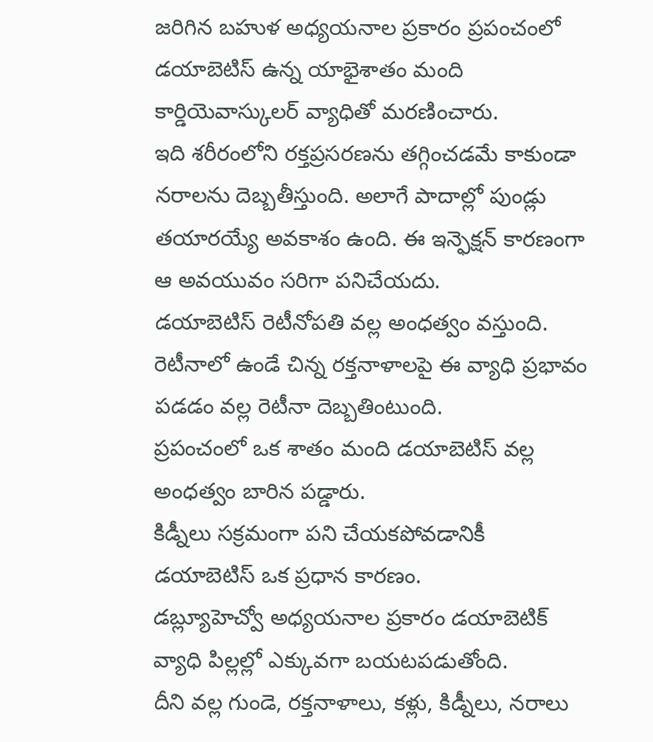జరిగిన బహుళ అధ్యయనాల ప్రకారం ప్రపంచంలో డయాబెటిస్ ఉన్న యాభైశాతం మంది కార్డియెవాస్కులర్ వ్యాధితో మరణించారు.
ఇది శరీరంలోని రక్తప్రసరణను తగ్గించడమే కాకుండా నరాలను దెబ్బతీస్తుంది. అలాగే పాదాల్లో పుండ్లు తయారయ్యే అవకాశం ఉంది. ఈ ఇన్ఫెక్షన్ కారణంగా ఆ అవయువం సరిగా పనిచేయదు.
డయాబెటిస్ రెటీనోపతి వల్ల అంధత్వం వస్తుంది. రెటీనాలో ఉండే చిన్న రక్తనాళాలపై ఈ వ్యాధి ప్రభావం పడడం వల్ల రెటీనా దెబ్బతింటుంది.
ప్రపంచంలో ఒక శాతం మంది డయాబెటిస్ వల్ల అంధత్వం బారిన పడ్డారు.
కిడ్నీలు సక్రమంగా పని చేయకపోవడానికీ డయాబెటిస్ ఒక ప్రధాన కారణం.
డబ్ల్యూహెచ్వో అధ్యయనాల ప్రకారం డయాబెటిక్ వ్యాధి పిల్లల్లో ఎక్కువగా బయటపడుతోంది.
దీని వల్ల గుండె, రక్తనాళాలు, కళ్లు, కిడ్నీలు, నరాలు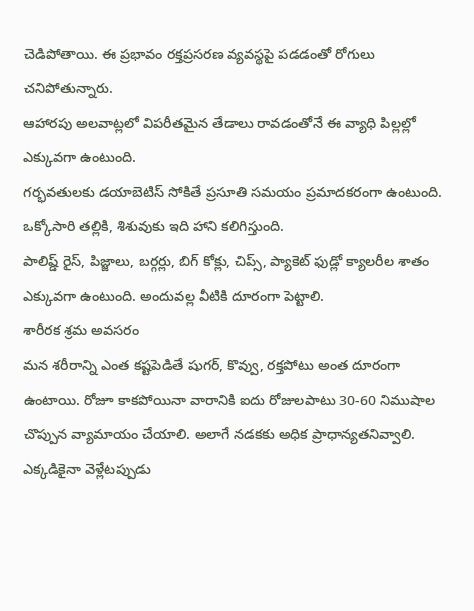చెడిపోతాయి. ఈ ప్రభావం రక్తప్రసరణ వ్యవస్థపై పడడంతో రోగులు చనిపోతున్నారు.
ఆహారపు అలవాట్లలో విపరీతమైన తేడాలు రావడంతోనే ఈ వ్యాధి పిల్లల్లో ఎక్కువగా ఉంటుంది.
గర్భవతులకు డయాబెటిస్ సోకితే ప్రసూతి సమయం ప్రమాదకరంగా ఉంటుంది. ఒక్కోసారి తల్లికి, శిశువుకు ఇది హాని కలిగిస్తుంది.
పాలిష్డ్ రైస్, పిజ్జాలు, బర్గర్లు, బిగ్ కోక్లు, చిప్స్, ప్యాకెట్ ఫుడ్లో క్యాలరీల శాతం ఎక్కువగా ఉంటుంది. అందువల్ల వీటికి దూరంగా పెట్టాలి.
శారీరక శ్రమ అవసరం
మన శరీరాన్ని ఎంత కష్టపెడితే షుగర్, కొవ్వు, రక్తపోటు అంత దూరంగా ఉంటాయి. రోజూ కాకపోయినా వారానికి ఐదు రోజులపాటు 30-60 నిముషాల చొప్పున వ్యామాయం చేయాలి. అలాగే నడకకు అధిక ప్రాధాన్యతనివ్వాలి. ఎక్కడికైనా వెళ్లేటప్పుడు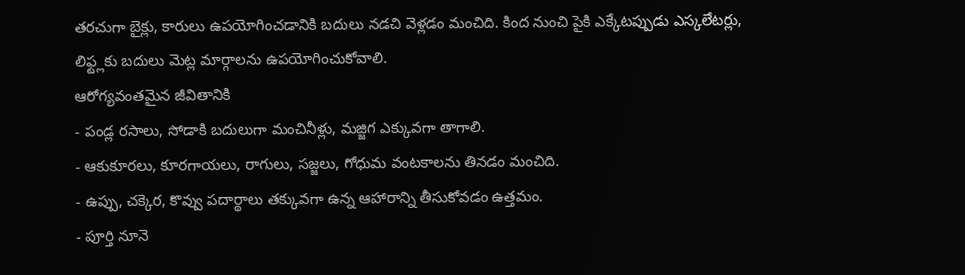తరచుగా బైక్లు, కారులు ఉపయోగించడానికి బదులు నడచి వెళ్లడం మంచిది. కింద నుంచి పైకి ఎక్కేటప్పుడు ఎస్కలేటర్లు, లిఫ్ట్లకు బదులు మెట్ల మార్గాలను ఉపయోగించుకోవాలి.
ఆరోగ్యవంతమైన జీవితానికి
- పండ్ల రసాలు, సోడాకి బదులుగా మంచినీళ్లు, మజ్జిగ ఎక్కువగా తాగాలి.
- ఆకుకూరలు, కూరగాయలు, రాగులు, సజ్జలు, గోధుమ వంటకాలను తినడం మంచిది.
- ఉప్పు, చక్కెర, కొవ్వు పదార్థాలు తక్కువగా ఉన్న ఆహారాన్ని తీసుకోవడం ఉత్తమం.
- పూర్తి నూనె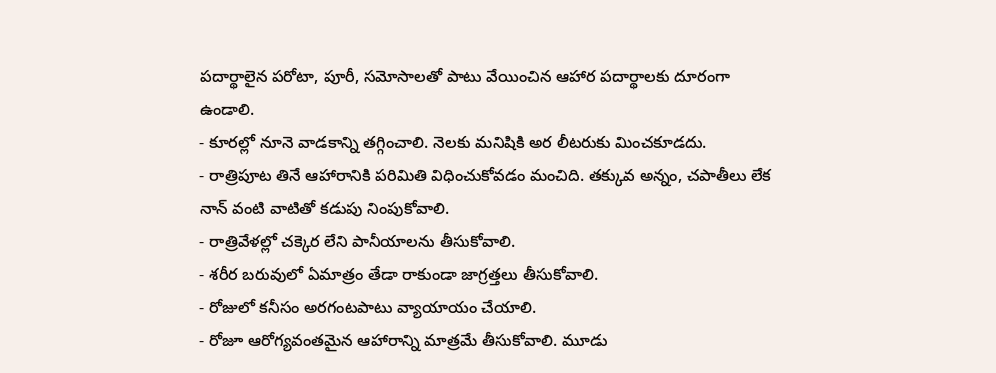పదార్థాలైన పరోటా, పూరీ, సమోసాలతో పాటు వేయించిన ఆహార పదార్థాలకు దూరంగా ఉండాలి.
- కూరల్లో నూనె వాడకాన్ని తగ్గించాలి. నెలకు మనిషికి అర లీటరుకు మించకూడదు.
- రాత్రిపూట తినే ఆహారానికి పరిమితి విధించుకోవడం మంచిది. తక్కువ అన్నం, చపాతీలు లేక నాన్ వంటి వాటితో కడుపు నింపుకోవాలి.
- రాత్రివేళల్లో చక్కెర లేని పానీయాలను తీసుకోవాలి.
- శరీర బరువులో ఏమాత్రం తేడా రాకుండా జాగ్రత్తలు తీసుకోవాలి.
- రోజులో కనీసం అరగంటపాటు వ్యాయాయం చేయాలి.
- రోజూ ఆరోగ్యవంతమైన ఆహారాన్ని మాత్రమే తీసుకోవాలి. మూడు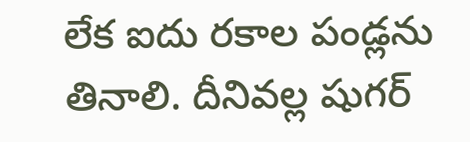లేక ఐదు రకాల పండ్లను తినాలి. దీనివల్ల షుగర్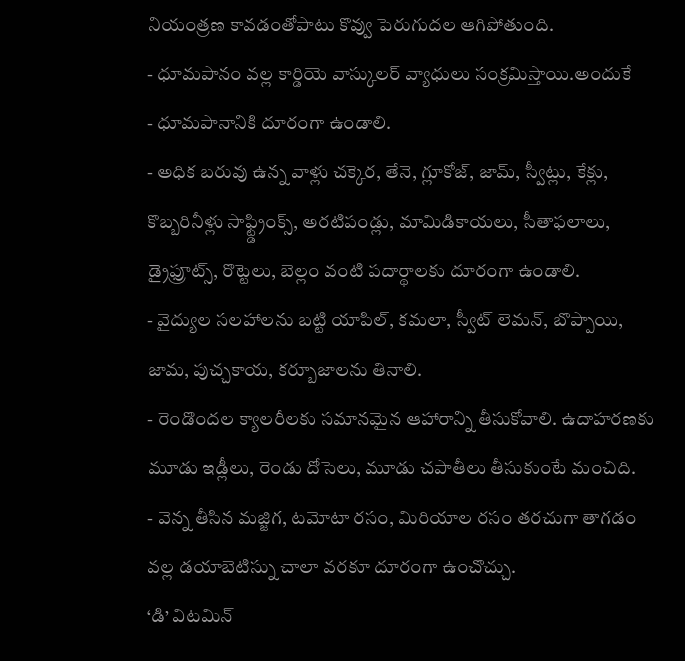నియంత్రణ కావడంతోపాటు కొవ్వు పెరుగుదల ఆగిపోతుంది.
- ధూమపానం వల్ల కార్డియె వాస్కులర్ వ్యాధులు సంక్రమిస్తాయి.అందుకే
- ధూమపానానికి దూరంగా ఉండాలి.
- అధిక బరువు ఉన్న వాళ్లు చక్కెర, తేనె, గ్లూకోజ్, జామ్, స్వీట్లు, కేక్లు, కొబ్బరినీళ్లు సాఫ్ట్డ్రింక్స్, అరటిపండ్లు, మామిడికాయలు, సీతాఫలాలు, డ్రైఫ్రూట్స్, రొట్టెలు, బెల్లం వంటి పదార్థాలకు దూరంగా ఉండాలి.
- వైద్యుల సలహాలను బట్టి యాపిల్, కమలా, స్వీట్ లెమన్, బొప్పాయి, జామ, పుచ్చకాయ, కర్బూజాలను తినాలి.
- రెండొందల క్యాలరీలకు సమానమైన ఆహారాన్ని తీసుకోవాలి. ఉదాహరణకు మూడు ఇడ్లీలు, రెండు దోసెలు, మూడు చపాతీలు తీసుకుంటే మంచిది.
- వెన్న తీసిన మజ్జిగ, టమోటా రసం, మిరియాల రసం తరచుగా తాగడం వల్ల డయాబెటిస్ను చాలా వరకూ దూరంగా ఉంచొచ్చు.
‘డి’ విటమిన్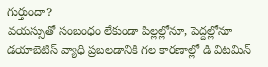గుర్తుందా?
వయస్సుతో సంబంధం లేకుండా పిల్లల్లోనూ, పెద్దల్లోనూ డయాబెటిస్ వ్యాధి ప్రబలడానికి గల కారణాల్లో డి విటమిన్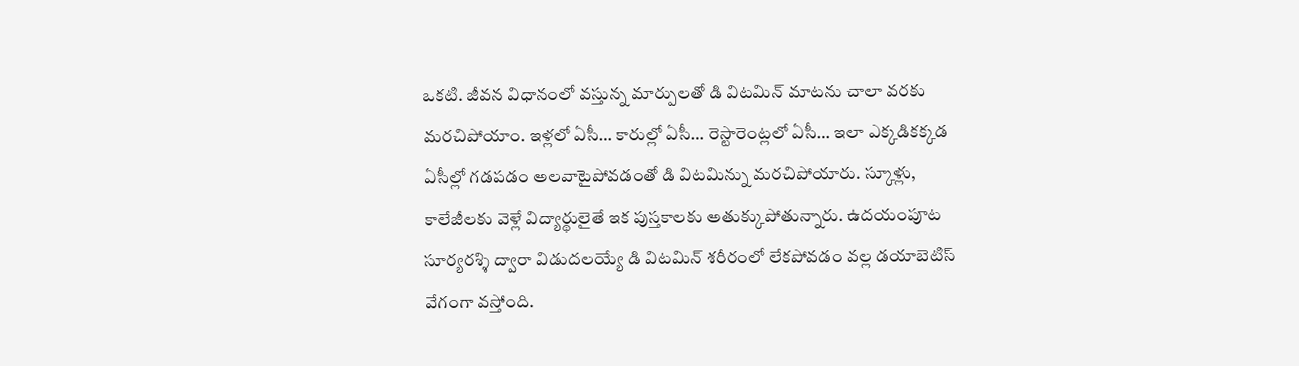ఒకటి. జీవన విధానంలో వస్తున్న మార్పులతో డి విటమిన్ మాటను చాలా వరకు మరచిపోయాం. ఇళ్లలో ఏసీ… కారుల్లో ఏసీ… రెస్టారెంట్లలో ఏసీ… ఇలా ఎక్కడికక్కడ ఏసీల్లో గడపడం అలవాటైపోవడంతో డి విటమిన్ను మరచిపోయారు. స్కూళ్లు, కాలేజీలకు వెళ్లే విద్యార్థులైతే ఇక పుస్తకాలకు అతుక్కుపోతున్నారు. ఉదయంపూట సూర్యరశ్శి ద్వారా విడుదలయ్యే డి విటమిన్ శరీరంలో లేకపోవడం వల్ల డయాబెటిస్ వేగంగా వస్తోంది.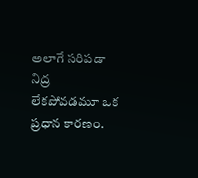అలాగే సరిపడా నిద్ర లేకపోవడమూ ఒక ప్రధాన కారణం.